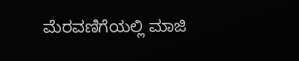ಮೆರವಣಿಗೆಯಲ್ಲಿ ಮಾಜಿ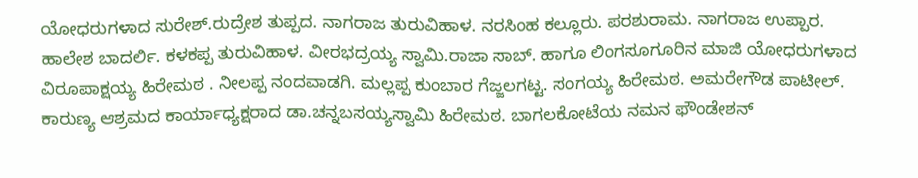ಯೋಧರುಗಳಾದ ಸುರೇಶ್.ರುದ್ರೇಶ ತುಪ್ಪದ. ನಾಗರಾಜ ತುರುವಿಹಾಳ. ನರಸಿಂಹ ಕಲ್ಲೂರು. ಪರಶುರಾಮ. ನಾಗರಾಜ ಉಪ್ಪಾರ. ಹಾಲೇಶ ಬಾದರ್ಲಿ. ಕಳಕಪ್ಪ ತುರುವಿಹಾಳ. ವೀರಭದ್ರಯ್ಯ ಸ್ವಾಮಿ.ರಾಜಾ ಸಾಬ್. ಹಾಗೂ ಲಿಂಗಸೂಗೂರಿನ ಮಾಜಿ ಯೋಧರುಗಳಾದ ವಿರೂಪಾಕ್ಷಯ್ಯ ಹಿರೇಮಠ . ನೀಲಪ್ಪ ನಂದವಾಡಗಿ. ಮಲ್ಲಪ್ಪ ಕುಂಬಾರ ಗೆಜ್ಜಲಗಟ್ಟ. ಸಂಗಯ್ಯ ಹಿರೇಮಠ. ಅಮರೇಗೌಡ ಪಾಟೀಲ್. ಕಾರುಣ್ಯ ಆಶ್ರಮದ ಕಾರ್ಯಾಧ್ಯಕ್ಷರಾದ ಡಾ.ಚನ್ನಬಸಯ್ಯಸ್ವಾಮಿ ಹಿರೇಮಠ. ಬಾಗಲಕೋಟೆಯ ನಮನ ಫೌಂಡೇಶನ್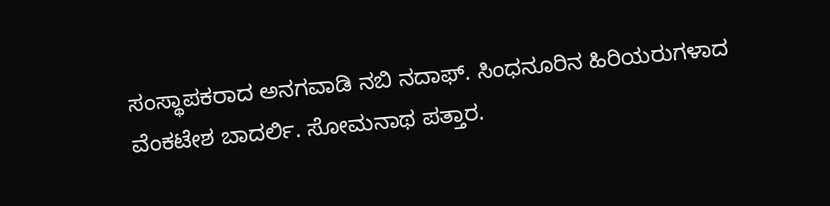ಸಂಸ್ಥಾಪಕರಾದ ಅನಗವಾಡಿ ನಬಿ ನದಾಫ್. ಸಿಂಧನೂರಿನ ಹಿರಿಯರುಗಳಾದ ವೆಂಕಟೇಶ ಬಾದರ್ಲಿ. ಸೋಮನಾಥ ಪತ್ತಾರ.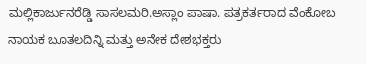ಮಲ್ಲಿಕಾರ್ಜುನರೆಡ್ಡಿ ಸಾಸಲಮರಿ.ಅಸ್ಲಾಂ ಪಾಷಾ. ಪತ್ರಕರ್ತರಾದ ವೆಂಕೋಬ ನಾಯಕ ಬೂತಲದಿನ್ನಿ ಮತ್ತು ಅನೇಕ ದೇಶಭಕ್ತರು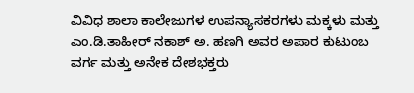ವಿವಿಧ ಶಾಲಾ ಕಾಲೇಜುಗಳ ಉಪನ್ಯಾಸಕರಗಳು ಮಕ್ಕಳು ಮತ್ತು ಎಂ.ಡಿ.ತಾಹೀರ್ ನಕಾಶ್ ಅ. ಹಣಗಿ ಅವರ ಅಪಾರ ಕುಟುಂಬ ವರ್ಗ ಮತ್ತು ಅನೇಕ ದೇಶಭಕ್ತರು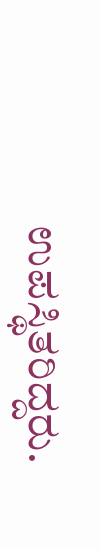ಉಪಸ್ಥಿತರಿದ್ದರು.